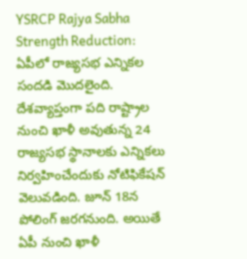YSRCP Rajya Sabha Strength Reduction: ఏపీలో రాజ్యసభ ఎన్నికల సందడి మొదలైంది. దేశవ్యాప్తంగా పది రాష్ట్రాల నుంచి ఖాళీ అవుతున్న 24 రాజ్యసభ స్థానాలకు ఎన్నికలు నిర్వహించేందుకు నోటిఫికేషన్ వెలువడింది. జూన్ 18న పోలింగ్ జరగనుంది. అయితే ఏపీ నుంచి ఖాళీ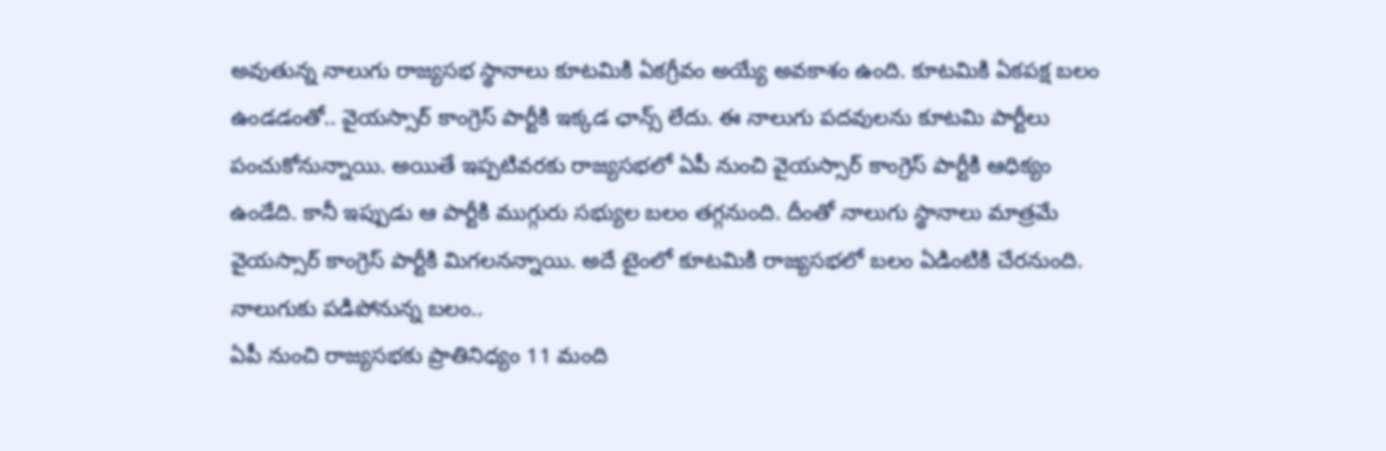అవుతున్న నాలుగు రాజ్యసభ స్థానాలు కూటమికి ఏకగ్రీవం అయ్యే అవకాశం ఉంది. కూటమికి ఏకపక్ష బలం ఉండడంతో.. వైయస్సార్ కాంగ్రెస్ పార్టీకి ఇక్కడ ఛాన్స్ లేదు. ఈ నాలుగు పదవులను కూటమి పార్టీలు పంచుకోనున్నాయి. అయితే ఇప్పటివరకు రాజ్యసభలో ఏపీ నుంచి వైయస్సార్ కాంగ్రెస్ పార్టీకి ఆధిక్యం ఉండేది. కానీ ఇప్పుడు ఆ పార్టీకి ముగ్గురు సభ్యుల బలం తగ్గనుంది. దీంతో నాలుగు స్థానాలు మాత్రమే వైయస్సార్ కాంగ్రెస్ పార్టీకి మిగలనన్నాయి. అదే టైంలో కూటమికి రాజ్యసభలో బలం ఏడింటికి చేరనుంది.
నాలుగుకు పడిపోనున్న బలం..
ఏపీ నుంచి రాజ్యసభకు ప్రాతినిధ్యం 11 మంది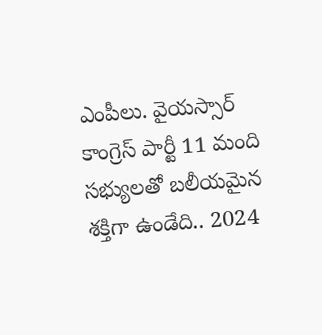ఎంపీలు. వైయస్సార్ కాంగ్రెస్ పార్టీ 11 మంది సభ్యులతో బలీయమైన శక్తిగా ఉండేది.. 2024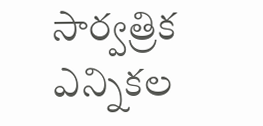సార్వత్రిక ఎన్నికల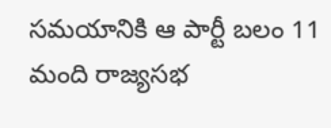సమయానికి ఆ పార్టీ బలం 11 మంది రాజ్యసభ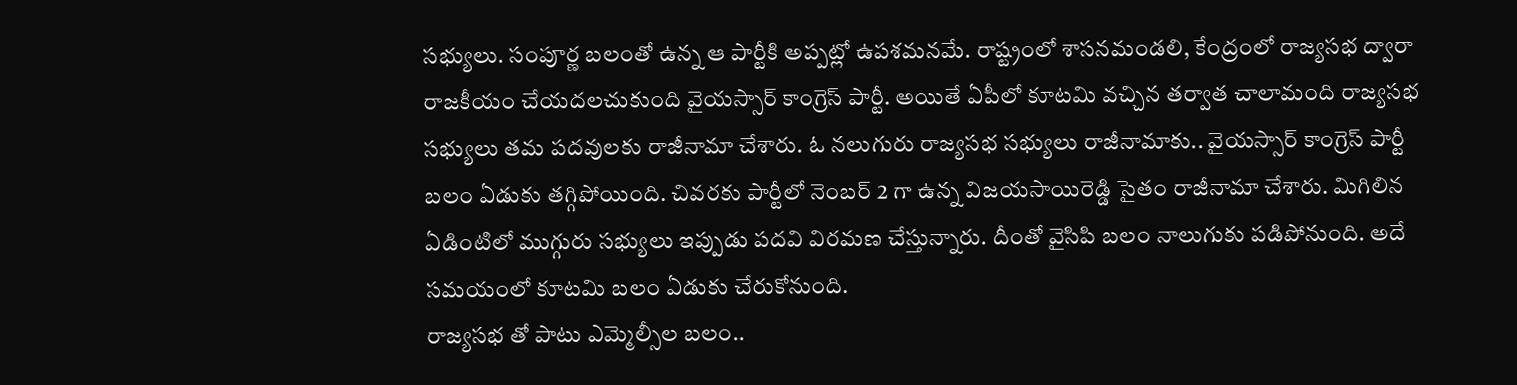సభ్యులు. సంపూర్ణ బలంతో ఉన్న ఆ పార్టీకి అప్పట్లో ఉపశమనమే. రాష్ట్రంలో శాసనమండలి, కేంద్రంలో రాజ్యసభ ద్వారా రాజకీయం చేయదలచుకుంది వైయస్సార్ కాంగ్రెస్ పార్టీ. అయితే ఏపీలో కూటమి వచ్చిన తర్వాత చాలామంది రాజ్యసభ సభ్యులు తమ పదవులకు రాజీనామా చేశారు. ఓ నలుగురు రాజ్యసభ సభ్యులు రాజీనామాకు.. వైయస్సార్ కాంగ్రెస్ పార్టీ బలం ఏడుకు తగ్గిపోయింది. చివరకు పార్టీలో నెంబర్ 2 గా ఉన్న విజయసాయిరెడ్డి సైతం రాజీనామా చేశారు. మిగిలిన ఏడింటిలో ముగ్గురు సభ్యులు ఇప్పుడు పదవి విరమణ చేస్తున్నారు. దీంతో వైసిపి బలం నాలుగుకు పడిపోనుంది. అదే సమయంలో కూటమి బలం ఏడుకు చేరుకోనుంది.
రాజ్యసభ తో పాటు ఎమ్మెల్సీల బలం..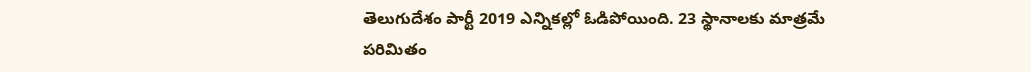తెలుగుదేశం పార్టీ 2019 ఎన్నికల్లో ఓడిపోయింది. 23 స్థానాలకు మాత్రమే పరిమితం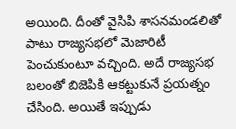అయింది. దీంతో వైసిపి శాసనమండలితో పాటు రాజ్యసభలో మెజారిటీ పెంచుకుంటూ వచ్చింది. అదే రాజ్యసభ బలంతో బిజెపికి ఆకట్టుకునే ప్రయత్నం చేసింది. అయితే ఇప్పుడు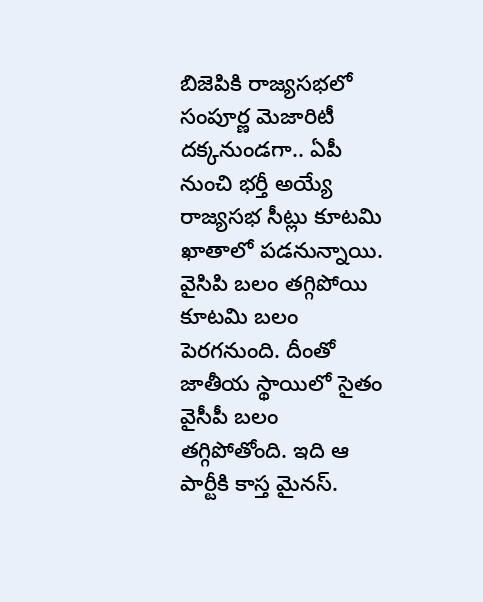బిజెపికి రాజ్యసభలో సంపూర్ణ మెజారిటీ దక్కనుండగా.. ఏపీ నుంచి భర్తీ అయ్యే రాజ్యసభ సీట్లు కూటమి ఖాతాలో పడనున్నాయి. వైసిపి బలం తగ్గిపోయి కూటమి బలం పెరగనుంది. దీంతో జాతీయ స్థాయిలో సైతం వైసీపీ బలం తగ్గిపోతోంది. ఇది ఆ పార్టీకి కాస్త మైనస్.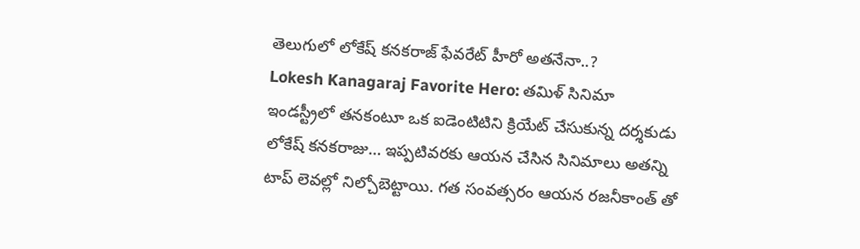తెలుగులో లోకేష్ కనకరాజ్ ఫేవరేట్ హీరో అతనేనా..?
Lokesh Kanagaraj Favorite Hero: తమిళ్ సినిమా ఇండస్ట్రీలో తనకంటూ ఒక ఐడెంటిటిని క్రియేట్ చేసుకున్న దర్శకుడు లోకేష్ కనకరాజు… ఇప్పటివరకు ఆయన చేసిన సినిమాలు అతన్ని టాప్ లెవల్లో నిల్చోబెట్టాయి. గత సంవత్సరం ఆయన రజనీకాంత్ తో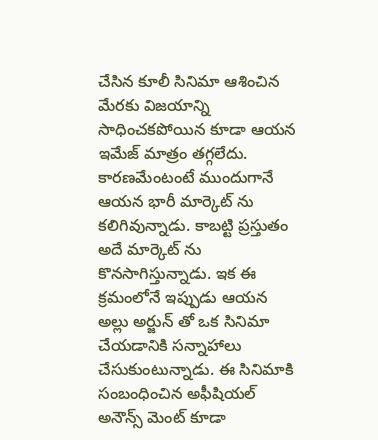చేసిన కూలీ సినిమా ఆశించిన మేరకు విజయాన్ని సాధించకపోయిన కూడా ఆయన ఇమేజ్ మాత్రం తగ్గలేదు. కారణమేంటంటే ముందుగానే ఆయన భారీ మార్కెట్ ను కలిగివున్నాడు. కాబట్టి ప్రస్తుతం అదే మార్కెట్ ను కొనసాగిస్తున్నాడు. ఇక ఈ క్రమంలోనే ఇప్పుడు ఆయన అల్లు అర్జున్ తో ఒక సినిమా చేయడానికి సన్నాహాలు చేసుకుంటున్నాడు. ఈ సినిమాకి సంబంధించిన అఫీషియల్ అనౌన్స్ మెంట్ కూడా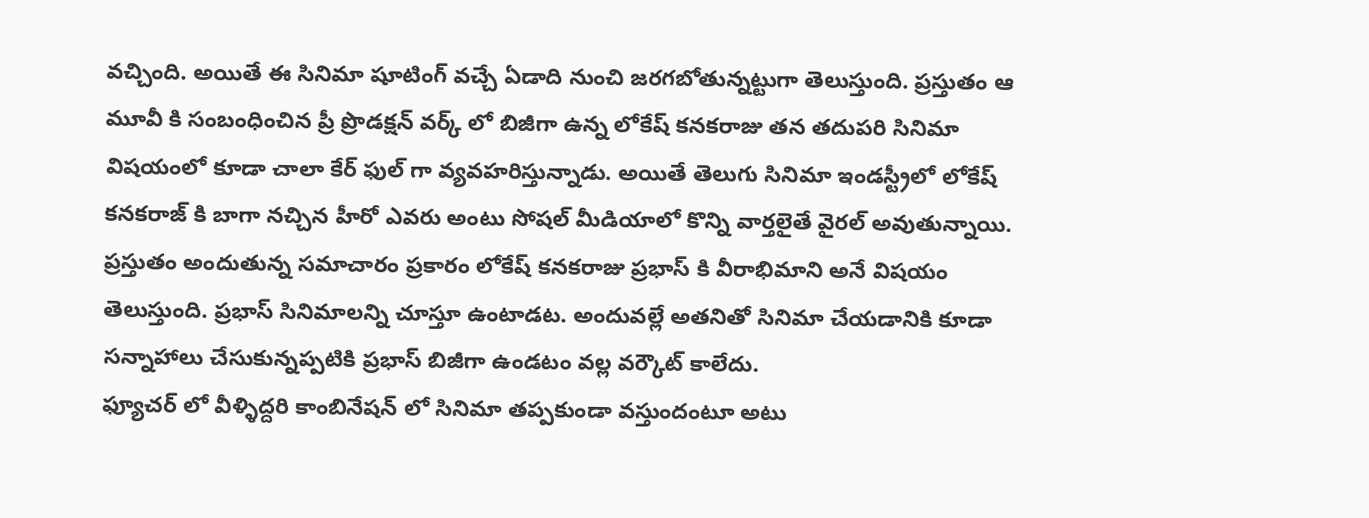వచ్చింది. అయితే ఈ సినిమా షూటింగ్ వచ్చే ఏడాది నుంచి జరగబోతున్నట్టుగా తెలుస్తుంది. ప్రస్తుతం ఆ మూవీ కి సంబంధించిన ప్రీ ప్రొడక్షన్ వర్క్ లో బిజీగా ఉన్న లోకేష్ కనకరాజు తన తదుపరి సినిమా విషయంలో కూడా చాలా కేర్ ఫుల్ గా వ్యవహరిస్తున్నాడు. అయితే తెలుగు సినిమా ఇండస్ట్రీలో లోకేష్ కనకరాజ్ కి బాగా నచ్చిన హీరో ఎవరు అంటు సోషల్ మీడియాలో కొన్ని వార్తలైతే వైరల్ అవుతున్నాయి.
ప్రస్తుతం అందుతున్న సమాచారం ప్రకారం లోకేష్ కనకరాజు ప్రభాస్ కి వీరాభిమాని అనే విషయం తెలుస్తుంది. ప్రభాస్ సినిమాలన్ని చూస్తూ ఉంటాడట. అందువల్లే అతనితో సినిమా చేయడానికి కూడా సన్నాహాలు చేసుకున్నప్పటికి ప్రభాస్ బిజీగా ఉండటం వల్ల వర్కౌట్ కాలేదు.
ఫ్యూచర్ లో వీళ్ళిద్దరి కాంబినేషన్ లో సినిమా తప్పకుండా వస్తుందంటూ అటు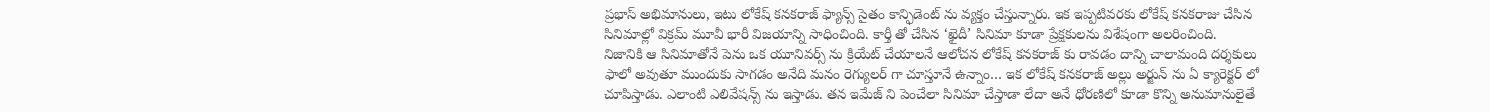ప్రభాస్ అభిమానులు, ఇటు లోకేష్ కనకరాజ్ ఫ్యాన్స్ సైతం కాన్ఫిడెంట్ ను వ్యక్తం చేస్తున్నారు. ఇక ఇప్పటివరకు లోకేష్ కనకరాజు చేసిన సినిమాల్లో విక్రమ్ మూవీ భారీ విజయాన్ని సాధించింది. కార్తీ తో చేసిన ‘ఖైదీ’ సినిమా కూడా ప్రేక్షకులను విశేషంగా అలరించింది.
నిజానికి ఆ సినిమాతోనే పెను ఒక యూనివర్స్ ను క్రియేట్ చేయాలనే ఆలోచన లోకేష్ కనకరాజ్ కు రావడం దాన్ని చాలామంది దర్శకులు ఫాలో అవుతూ ముందుకు సాగడం అనేది మనం రెగ్యులర్ గా చూస్తూనే ఉన్నాం… ఇక లోకేష్ కనకరాజ్ అల్లు అర్జున్ ను ఏ క్యారెక్టర్ లో చూపిస్తాడు. ఎలాంటి ఎలివేషన్స్ ను ఇస్తాడు. తన ఇమేజ్ ని పెంచేలా సినిమా చేస్తాడా లేదా అనే ధోరణిలో కూడా కొన్ని అనుమానులైతే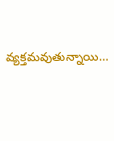వ్యక్తమవుతున్నాయి…